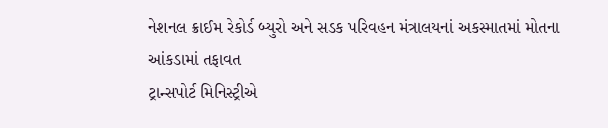નેશનલ ક્રાઈમ રેકોર્ડ બ્યુરો અને સડક પરિવહન મંત્રાલયનાં અકસ્માતમાં મોતના આંકડામાં તફાવત
ટ્રાન્સપોર્ટ મિનિસ્ટ્રીએ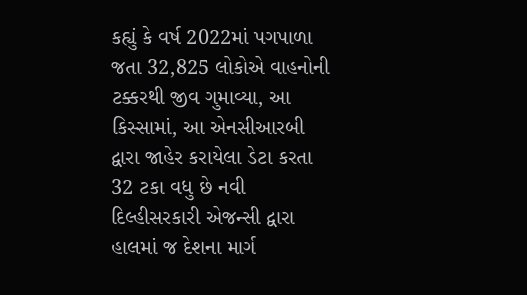કહ્યું કે વર્ષ 2022માં પગપાળા જતા 32,825 લોકોએ વાહનોની ટક્કરથી જીવ ગુમાવ્યા, આ કિસ્સામાં, આ એનસીઆરબી દ્વારા જાહેર કરાયેલા ડેટા કરતા 32 ટકા વધુ છે નવી દિલ્હીસરકારી એજન્સી દ્વારા હાલમાં જ દેશના માર્ગ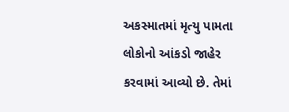અકસ્માતમાં મૃત્યુ પામતા લોકોનો આંકડો જાહેર કરવામાં આવ્યો છે. તેમાં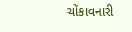ચોંકાવનારી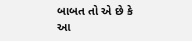બાબત તો એ છે કે આ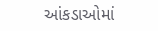આંકડાઓમાં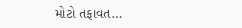મોટો તફાવત…